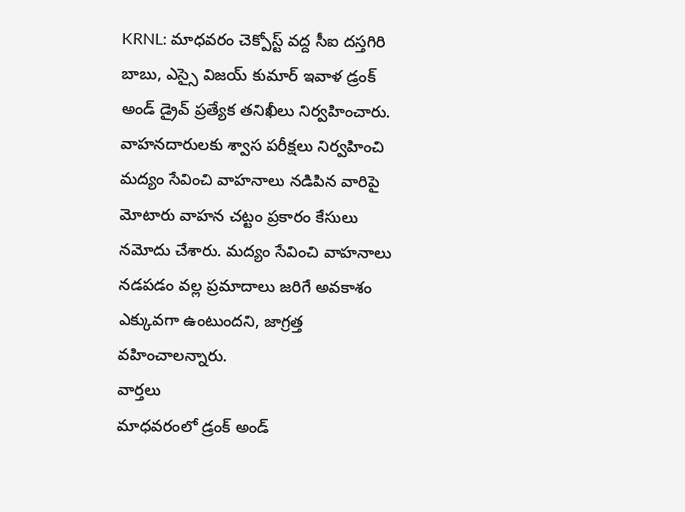KRNL: మాధవరం చెక్పోస్ట్ వద్ద సీఐ దస్తగిరి బాబు, ఎస్సై విజయ్ కుమార్ ఇవాళ డ్రంక్ అండ్ డ్రైవ్ ప్రత్యేక తనిఖీలు నిర్వహించారు. వాహనదారులకు శ్వాస పరీక్షలు నిర్వహించి మద్యం సేవించి వాహనాలు నడిపిన వారిపై మోటారు వాహన చట్టం ప్రకారం కేసులు నమోదు చేశారు. మద్యం సేవించి వాహనాలు నడపడం వల్ల ప్రమాదాలు జరిగే అవకాశం ఎక్కువగా ఉంటుందని, జాగ్రత్త వహించాలన్నారు.
వార్తలు
మాధవరంలో డ్రంక్ అండ్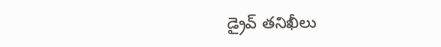డ్రైవ్ తనిఖీలు